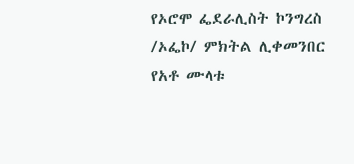የኦሮሞ ፌደራሊስት ኮንግረስ /ኦፌኮ/ ምክትል ሊቀመንበር የአቶ ሙላቱ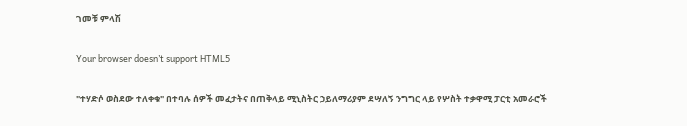ገመቹ ምላሽ

Your browser doesn’t support HTML5

"ተሃድሶ ወስደው ተለቀቁ" በተባሉ ሰዎች መፈታትና በጠቅላይ ሚኒስትር ኃይለማሪያም ደሣለኝ ንግግር ላይ የሦስት ተቃዋሚ ፓርቲ አመራሮች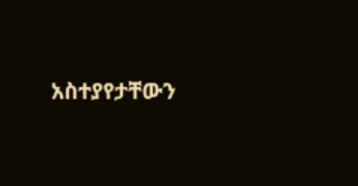አስተያየታቸውን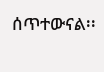ሰጥተውናል፡፡